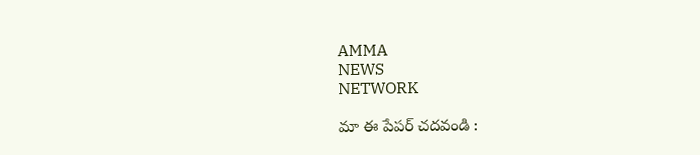AMMA
NEWS
NETWORK

మా ఈ పేపర్ చదవండి :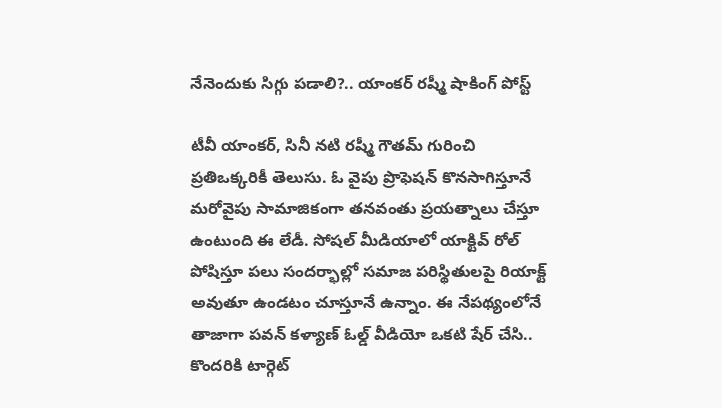నేనెందుకు సిగ్గు పడాలి?.. యాంకర్ రష్మీ షాకింగ్ పోస్ట్

టీవీ యాంకర్, సినీ నటి రష్మీ గౌతమ్ గురించి ప్రతిఒక్కరికీ తెలుసు. ఓ వైపు ప్రొఫెషన్ కొనసాగిస్తూనే మరోవైపు సామాజికంగా తనవంతు ప్రయత్నాలు చేస్తూ ఉంటుంది ఈ లేడీ. సోషల్ మీడియాలో యాక్టివ్ రోల్ పోషిస్తూ పలు సందర్భాల్లో సమాజ పరిస్థితులపై రియాక్ట్ అవుతూ ఉండటం చూస్తూనే ఉన్నాం. ఈ నేపథ్యంలోనే తాజాగా పవన్ కళ్యాణ్ ఓల్డ్ వీడియో ఒకటి షేర్ చేసి.. కొందరికి టార్గెట్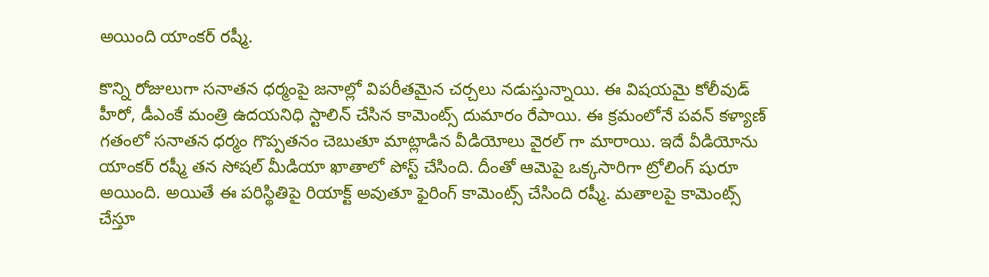అయింది యాంకర్ రష్మీ.

కొన్ని రోజులుగా సనాతన ధర్మంపై జనాల్లో విపరీతమైన చర్చలు నడుస్తున్నాయి. ఈ విషయమై కోలీవుడ్ హీరో, డీఎంకే మంత్రి ఉదయనిధి స్టాలిన్ చేసిన కామెంట్స్ దుమారం రేపాయి. ఈ క్రమంలోనే పవన్ కళ్యాణ్ గతంలో సనాతన ధర్మం గొప్పతనం చెబుతూ మాట్లాడిన వీడియోలు వైరల్ గా మారాయి. ఇదే వీడియోను యాంకర్ రష్మీ తన సోషల్ మీడియా ఖాతాలో పోస్ట్ చేసింది. దీంతో ఆమెపై ఒక్కసారిగా ట్రోలింగ్ షురూ అయింది. అయితే ఈ పరిస్థితిపై రియాక్ట్ అవుతూ ఫైరింగ్ కామెంట్స్ చేసింది రష్మీ. మతాలపై కామెంట్స్ చేస్తూ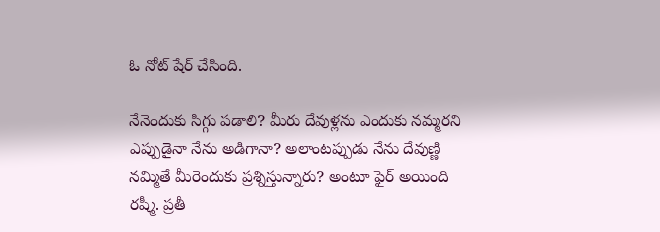ఓ నోట్ షేర్ చేసింది.

నేనెందుకు సిగ్గు పడాలి? మీరు దేవుళ్లను ఎందుకు నమ్మరని ఎప్పుడైనా నేను అడిగానా? అలాంటప్పుడు నేను దేవుణ్ణి నమ్మితే మీరెందుకు ప్రశ్నిస్తున్నారు? అంటూ ఫైర్ అయింది రష్మీ. ప్రతీ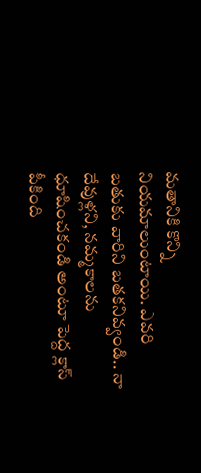మతానికి కొన్ని నియమాలుంటాయి. ఎవరి బతుకు వారిని బతకనివ్వండి.. నా దేవుళ్లని, నమ్మకాలను ధూషించకండి అంటూ పెద్ద క్లాస్ పీకింది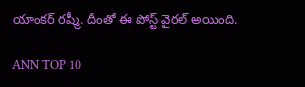యాంకర్ రష్మీ. దీంతో ఈ పోస్ట్ వైరల్ అయింది.

ANN TOP 10